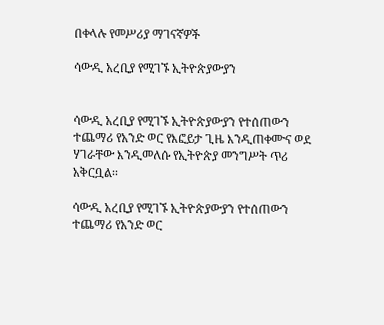በቀላሉ የመሥሪያ ማገናኛዎች

ሳውዲ አረቢያ የሚገኙ ኢትዮጵያውያን


ሳውዲ አረቢያ የሚገኙ ኢትዮጵያውያን የተሰጠውን ተጨማሪ የአንድ ወር የእፎይታ ጊዜ እንዲጠቀሙና ወደ ሃገራቸው እንዲመለሱ የኢትዮጵያ መንግሥት ጥሪ አቅርቧል፡፡

ሳውዲ አረቢያ የሚገኙ ኢትዮጵያውያን የተሰጠውን ተጨማሪ የአንድ ወር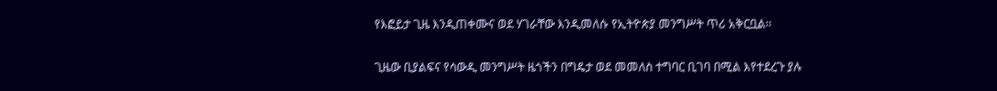የእፎይታ ጊዜ እንዲጠቀሙና ወደ ሃገራቸው እንዲመለሱ የኢትዮጵያ መንግሥት ጥሪ አቅርቧል፡፡

ጊዜው ቢያልፍና የሳውዲ መንግሥት ዜጎችን በግዴታ ወደ መመለስ ተግባር ቢገባ በሚል እየተደረጉ ያሉ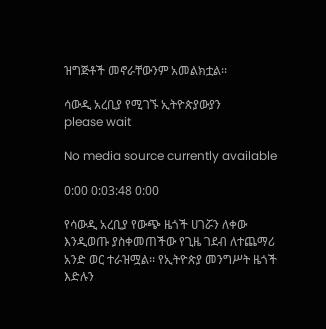ዝግጅቶች መኖራቸውንም አመልክቷል፡፡

ሳውዲ አረቢያ የሚገኙ ኢትዮጵያውያን
please wait

No media source currently available

0:00 0:03:48 0:00

የሳውዲ አረቢያ የውጭ ዜጎች ሀገሯን ለቀው እንዲወጡ ያስቀመጠችው የጊዜ ገደብ ለተጨማሪ አንድ ወር ተራዝሟል፡፡ የኢትዮጵያ መንግሥት ዜጎች እድሉን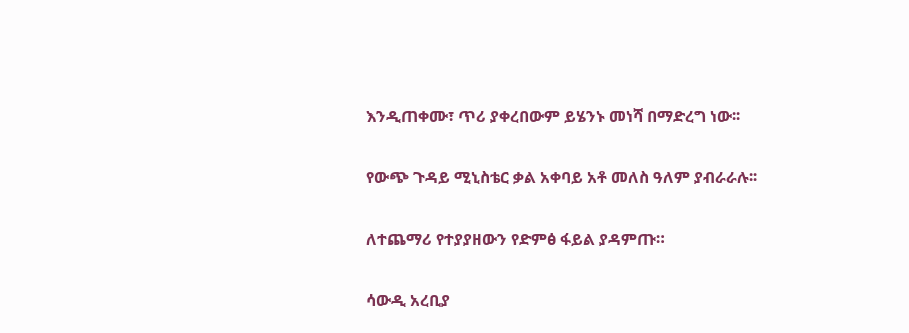እንዲጠቀሙ፣ ጥሪ ያቀረበውም ይሄንኑ መነሻ በማድረግ ነው፡፡

የውጭ ጉዳይ ሚኒስቴር ቃል አቀባይ አቶ መለስ ዓለም ያብራራሉ፡፡

ለተጨማሪ የተያያዘውን የድምፅ ፋይል ያዳምጡ።

ሳውዲ አረቢያ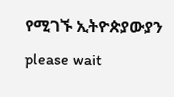የሚገኙ ኢትዮጵያውያን
please wait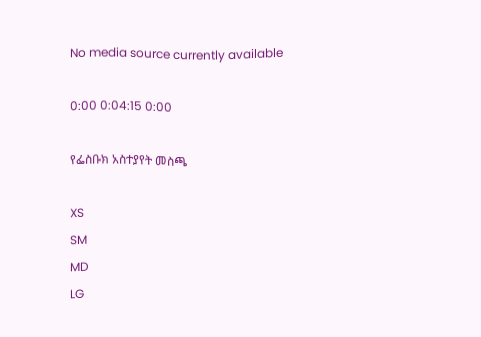No media source currently available

0:00 0:04:15 0:00

የፌስቡክ አስተያየት መስጫ

XS
SM
MD
LG